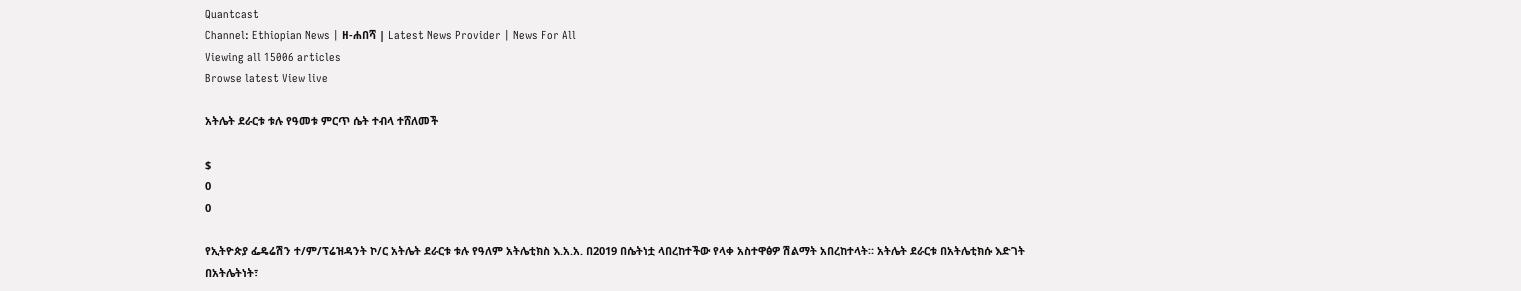Quantcast
Channel: Ethiopian News | ዘ-ሐበሻ | Latest News Provider | News For All
Viewing all 15006 articles
Browse latest View live

አትሌት ደራርቱ ቱሉ የዓመቱ ምርጥ ሴት ተብላ ተሸለመች

$
0
0

የኢትዮጵያ ፌዴሬሽን ተ/ም/ፕሬዝዳንት ኮ/ር አትሌት ደራርቱ ቱሉ የዓለም አትሌቲክስ እ.አ.አ. በ2019 በሴትነቷ ላበረከተችው የላቀ አስተዋፅዎ ሽልማት አበረከተላት። አትሌት ደራርቱ በአትሌቲክሱ እድገት በአትሌትነት፣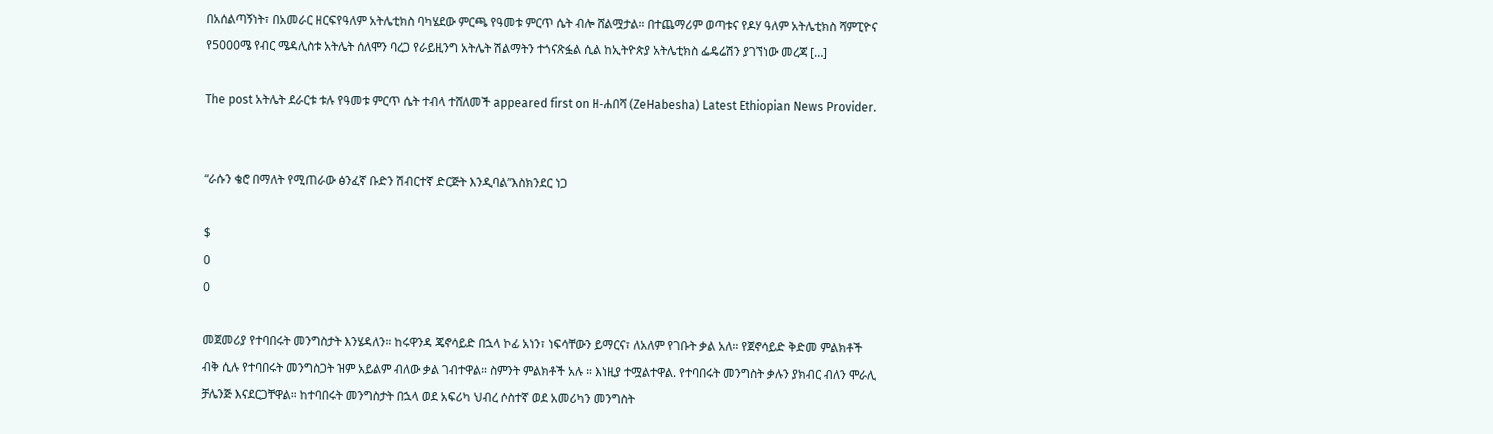በአሰልጣኝነት፣ በአመራር ዘርፍየዓለም አትሌቲክስ ባካሄደው ምርጫ የዓመቱ ምርጥ ሴት ብሎ ሸልሟታል። በተጨማሪም ወጣቱና የዶሃ ዓለም አትሌቲክስ ሻምፒዮና የ5000ሜ የብር ሜዳሊስቱ አትሌት ሰለሞን ባረጋ የራይዚንግ አትሌት ሽልማትን ተጎናጽፏል ሲል ከኢትዮጵያ አትሌቲክስ ፌዴሬሽን ያገኘነው መረጃ […]

The post አትሌት ደራርቱ ቱሉ የዓመቱ ምርጥ ሴት ተብላ ተሸለመች appeared first on ዘ-ሐበሻ (ZeHabesha) Latest Ethiopian News Provider.


“ራሱን ቄሮ በማለት የሚጠራው ፅንፈኛ ቡድን ሽብርተኛ ድርጅት እንዲባል”እስክንደር ነጋ

$
0
0

መጀመሪያ የተባበሩት መንግስታት እንሄዳለን። ከሩዋንዳ ጄኖሳይድ በኋላ ኮፊ አነን፣ ነፍሳቸውን ይማርና፣ ለአለም የገቡት ቃል አለ። የጀኖሳይድ ቅድመ ምልክቶች ብቅ ሲሉ የተባበሩት መንግስጋት ዝም አይልም ብለው ቃል ገብተዋል። ስምንት ምልክቶች አሉ ። እነዚያ ተሟልተዋል. የተባበሩት መንግስት ቃሉን ያክብር ብለን ሞራሊ ቻሌንጅ እናደርጋቸዋል። ከተባበሩት መንግስታት በኋላ ወደ አፍሪካ ህብረ ሶስተኛ ወደ አመሪካን መንግስት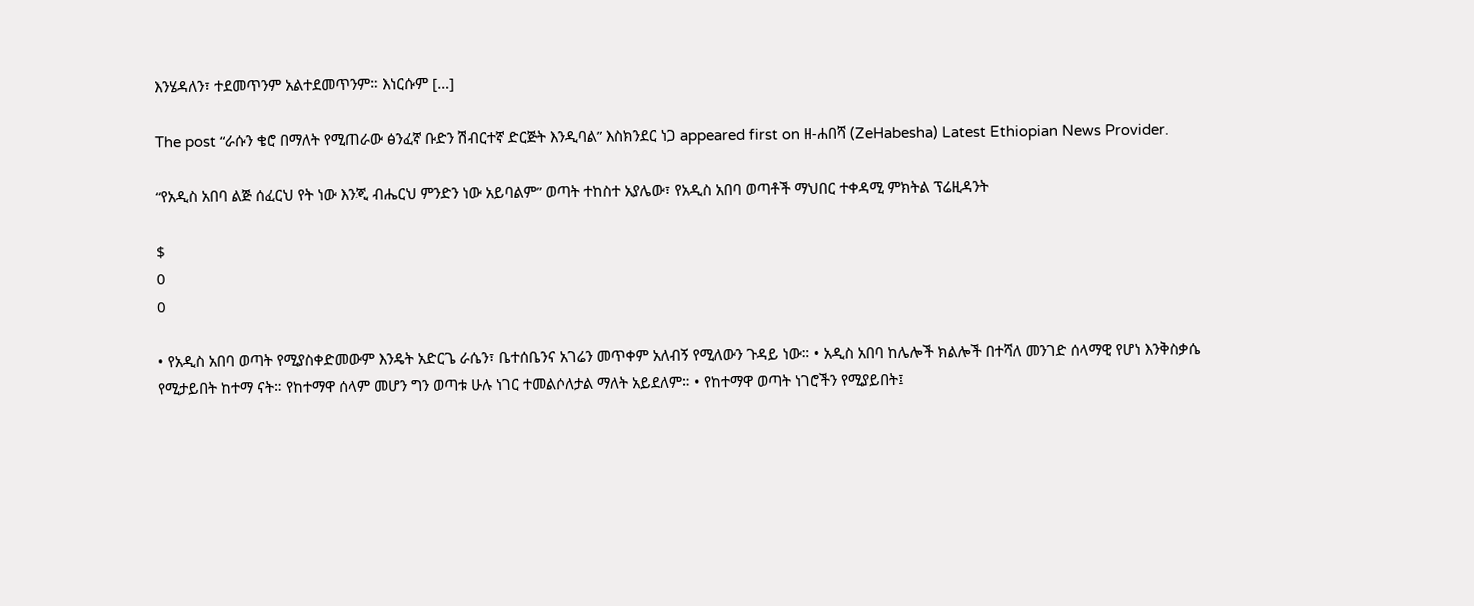እንሄዳለን፣ ተደመጥንም አልተደመጥንም። እነርሱም […]

The post “ራሱን ቄሮ በማለት የሚጠራው ፅንፈኛ ቡድን ሽብርተኛ ድርጅት እንዲባል” እስክንደር ነጋ appeared first on ዘ-ሐበሻ (ZeHabesha) Latest Ethiopian News Provider.

“የአዲስ አበባ ልጅ ሰፈርህ የት ነው እንጂ ብሔርህ ምንድን ነው አይባልም” ወጣት ተከስተ አያሌው፣ የአዲስ አበባ ወጣቶች ማህበር ተቀዳሚ ምክትል ፕሬዚዳንት

$
0
0

• የአዲስ አበባ ወጣት የሚያስቀድመውም እንዴት አድርጌ ራሴን፣ ቤተሰቤንና አገሬን መጥቀም አለብኝ የሚለውን ጉዳይ ነው። • አዲስ አበባ ከሌሎች ክልሎች በተሻለ መንገድ ሰላማዊ የሆነ እንቅስቃሴ የሚታይበት ከተማ ናት። የከተማዋ ሰላም መሆን ግን ወጣቱ ሁሉ ነገር ተመልሶለታል ማለት አይደለም። • የከተማዋ ወጣት ነገሮችን የሚያይበት፤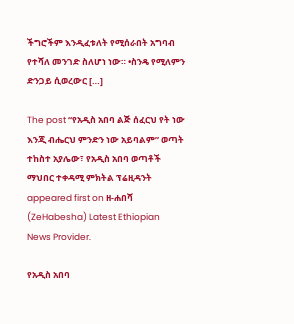ችግሮችም እንዲፈቱለት የሚሰራበት አግባብ የተሻለ መንገድ ስለሆነ ነው። •ስንዴ የሚለምን ድንጋይ ሲወረውር […]

The post “የአዲስ አበባ ልጅ ሰፈርህ የት ነው እንጂ ብሔርህ ምንድን ነው አይባልም” ወጣት ተከስተ አያሌው፣ የአዲስ አበባ ወጣቶች ማህበር ተቀዳሚ ምክትል ፕሬዚዳንት appeared first on ዘ-ሐበሻ (ZeHabesha) Latest Ethiopian News Provider.

የአዲስ አበባ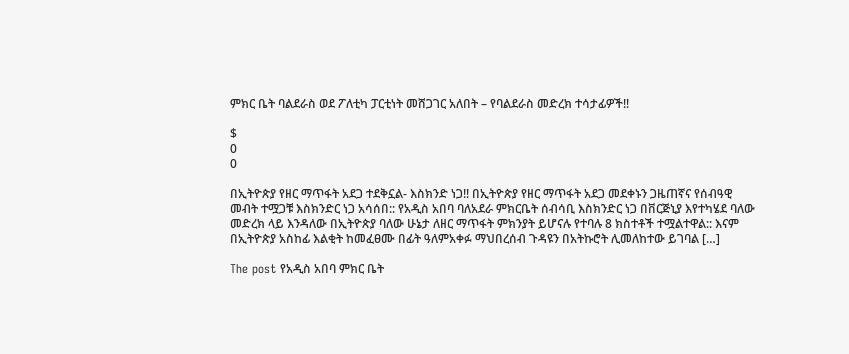ምክር ቤት ባልደራስ ወደ ፖለቲካ ፓርቲነት መሸጋገር አለበት – የባልደራስ መድረክ ተሳታፊዎች!!

$
0
0

በኢትዮጵያ የዘር ማጥፋት አደጋ ተደቅኗል- እስክንድ ነጋ!! በኢትዮጵያ የዘር ማጥፋት አደጋ መደቀኑን ጋዜጠኛና የሰብዓዊ መብት ተሟጋቹ እስክንድር ነጋ አሳሰበ:: የአዲስ አበባ ባለአደራ ምክርቤት ሰብሳቢ እስክንድር ነጋ በቨርጅኒያ እየተካሄደ ባለው መድረክ ላይ እንዳለው በኢትዮጵያ ባለው ሁኔታ ለዘር ማጥፋት ምክንያት ይሆናሉ የተባሉ 8 ክስተቶች ተሟልተዋል:: እናም በኢትዮጵያ አስከፊ እልቂት ከመፈፀሙ በፊት ዓለምአቀፉ ማህበረሰብ ጉዳዩን በአትኩሮት ሊመለከተው ይገባል […]

The post የአዲስ አበባ ምክር ቤት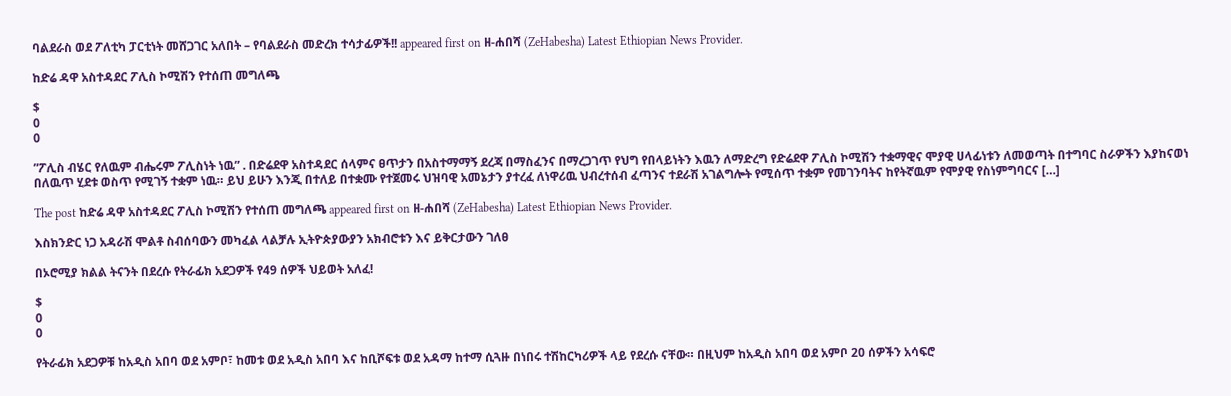ባልደራስ ወደ ፖለቲካ ፓርቲነት መሸጋገር አለበት – የባልደራስ መድረክ ተሳታፊዎች!! appeared first on ዘ-ሐበሻ (ZeHabesha) Latest Ethiopian News Provider.

ከድሬ ዳዋ አስተዳደር ፖሊስ ኮሚሽን የተሰጠ መግለጫ

$
0
0

”ፖሊስ ብሄር የለዉም ብሔሩም ፖሊስነት ነዉ” . በድሬደዋ አስተዳደር ሰላምና ፀጥታን በአስተማማኝ ደረጃ በማስፈንና በማረጋገጥ የህግ የበላይነትን እዉን ለማድረግ የድሬደዋ ፖሊስ ኮሚሽን ተቋማዊና ሞያዊ ሀላፊነቱን ለመወጣት በተግባር ስራዎችን እያከናወነ በለዉጥ ሂደቱ ወስጥ የሚገኝ ተቋም ነዉ። ይህ ይሁን እንጂ በተለይ በተቋሙ የተጀመሩ ህዝባዊ አመኔታን ያተረፈ ለነዋሪዉ ህብረተሰብ ፈጣንና ተደራሽ አገልግሎት የሚሰጥ ተቋም የመገንባትና ከየትኛዉም የሞያዊ የስነምግባርና […]

The post ከድሬ ዳዋ አስተዳደር ፖሊስ ኮሚሽን የተሰጠ መግለጫ appeared first on ዘ-ሐበሻ (ZeHabesha) Latest Ethiopian News Provider.

እስክንድር ነጋ አዳራሽ ሞልቶ ስብሰባውን መካፈል ላልቻሉ ኢትዮጵያውያን አክብሮቱን እና ይቅርታውን ገለፀ

በኦሮሚያ ክልል ትናንት በደረሱ የትራፊክ አደጋዎች የ49 ሰዎች ህይወት አለፈ!

$
0
0

የትራፊክ አደጋዎቹ ከአዲስ አበባ ወደ አምቦ፣ ከመቱ ወደ አዲስ አበባ እና ከቢሾፍቱ ወደ አዳማ ከተማ ሲጓዙ በነበሩ ተሽከርካሪዎች ላይ የደረሱ ናቸው። በዚህም ከአዲስ አበባ ወደ አምቦ 20 ሰዎችን አሳፍሮ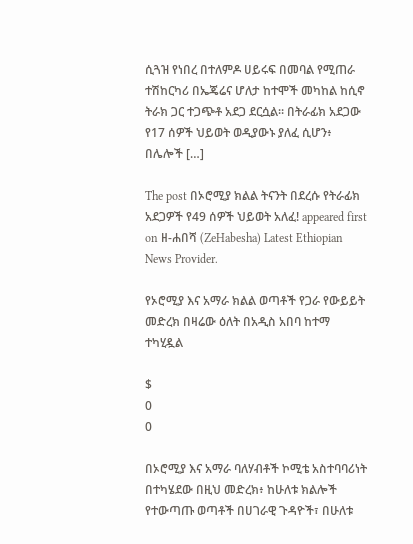ሲጓዝ የነበረ በተለምዶ ሀይሩፍ በመባል የሚጠራ ተሽከርካሪ በኤጄሬና ሆለታ ከተሞች መካከል ከሲኖ ትራክ ጋር ተጋጭቶ አደጋ ደርሷል። በትራፊክ አደጋው የ17 ሰዎች ህይወት ወዲያውኑ ያለፈ ሲሆን፥ በሌሎች […]

The post በኦሮሚያ ክልል ትናንት በደረሱ የትራፊክ አደጋዎች የ49 ሰዎች ህይወት አለፈ! appeared first on ዘ-ሐበሻ (ZeHabesha) Latest Ethiopian News Provider.

የኦሮሚያ እና አማራ ክልል ወጣቶች የጋራ የውይይት መድረክ በዛሬው ዕለት በአዲስ አበባ ከተማ ተካሂዷል

$
0
0

በኦሮሚያ እና አማራ ባለሃብቶች ኮሚቴ አስተባባሪነት በተካሄደው በዚህ መድረክ፥ ከሁለቱ ክልሎች የተውጣጡ ወጣቶች በሀገራዊ ጉዳዮች፣ በሁለቱ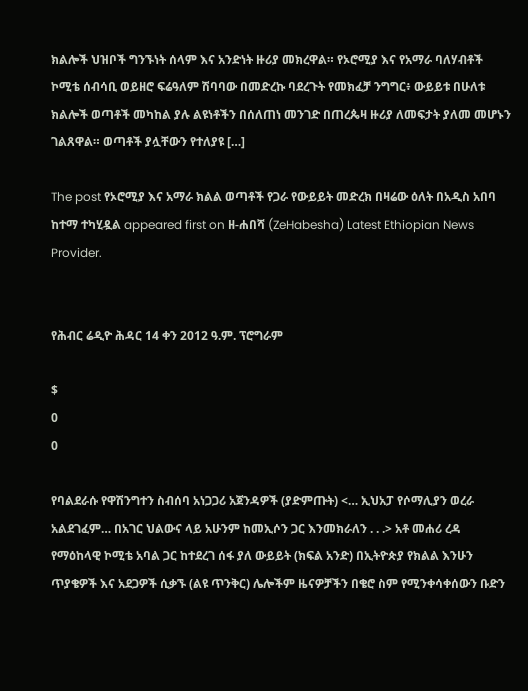ክልሎች ህዝቦች ግንኙነት ሰላም እና አንድነት ዙሪያ መክረዋል። የኦሮሚያ እና የአማራ ባለሃብቶች ኮሚቴ ሰብሳቢ ወይዘሮ ፍሬዓለም ሽባባው በመድረኩ ባደረጉት የመክፈቻ ንግግር፥ ውይይቱ በሁለቱ ክልሎች ወጣቶች መካከል ያሉ ልዩነቶችን በሰለጠነ መንገድ በጠረጴዛ ዙሪያ ለመፍታት ያለመ መሆኑን ገልጸዋል። ወጣቶች ያሏቸውን የተለያዩ […]

The post የኦሮሚያ እና አማራ ክልል ወጣቶች የጋራ የውይይት መድረክ በዛሬው ዕለት በአዲስ አበባ ከተማ ተካሂዷል appeared first on ዘ-ሐበሻ (ZeHabesha) Latest Ethiopian News Provider.


የሕብር ሬዲዮ ሕዳር 14 ቀን 2012 ዓ.ም. ፕሮግራም

$
0
0

የባልደራሱ የዋሽንግተን ስብሰባ አነጋጋሪ አጀንዳዎች (ያድምጡት) <… ኢህአፓ የሶማሊያን ወረራ አልደገፈም… በአገር ህልውና ላይ አሁንም ከመኢሶን ጋር እንመክራለን . . .> አቶ መሐሪ ረዳ የማዕከላዊ ኮሚቴ አባል ጋር ከተደረገ ሰፋ ያለ ውይይት (ክፍል አንድ) በኢትዮጵያ የክልል እንሁን ጥያቄዎች እና አደጋዎች ሲቃኙ (ልዩ ጥንቅር) ሌሎችም ዜናዎቻችን በቄሮ ስም የሚንቀሳቀሰውን ቡድን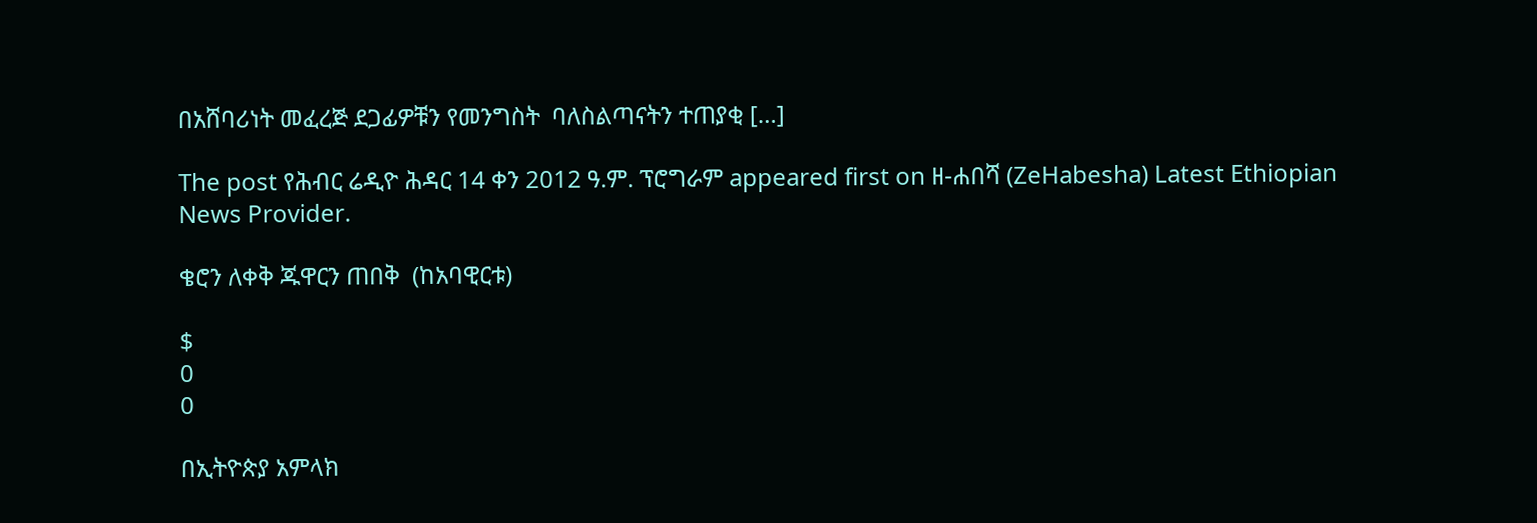በአሸባሪነት መፈረጅ ደጋፊዎቹን የመንግስት  ባለስልጣናትን ተጠያቂ […]

The post የሕብር ሬዲዮ ሕዳር 14 ቀን 2012 ዓ.ም. ፕሮግራም appeared first on ዘ-ሐበሻ (ZeHabesha) Latest Ethiopian News Provider.

ቄሮን ለቀቅ ጁዋርን ጠበቅ  (ከአባዊርቱ)

$
0
0

በኢትዮጵያ አምላክ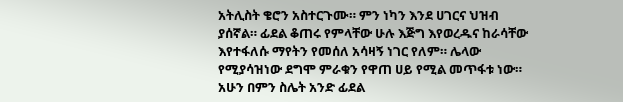አትሊስት ቄሮን አስተርጉሙ። ምን ነካን እንደ ሀገርና ህዝብ ያሰኛል። ፊደል ቆጠሩ የምላቸው ሁሉ እጅግ እየወረዱና ከራሳቸው እየተፋለሱ ማየትን የመሰለ አሳዛኝ ነገር የለም። ሌላው የሚያሳዝነው ደግሞ ምራቁን የዋጠ ሀይ የሚል መጥፋቱ ነው። አሁን በምን ስሌት አንድ ፊደል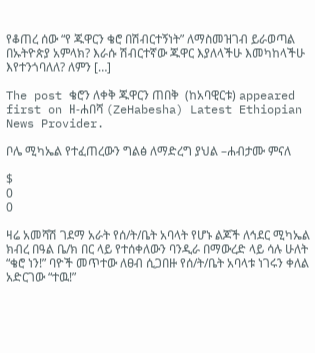የቆጠረ ሰው “የ ጁዋርን ቄሮ በሽብርተኝነት” ለማስመዝገብ ይራወጣል በኡትዮጵያ አምላክ? እራሱ ሽብርተኛው ጁዋር እያለላችሁ እመካከላችሁ እየተንጎባለለ? ለምን […]

The post ቄሮን ለቀቅ ጁዋርን ጠበቅ  (ከአባዊርቱ) appeared first on ዘ-ሐበሻ (ZeHabesha) Latest Ethiopian News Provider.

ቦሌ ሚካኤል የተፈጠረውን ግልፅ ለማድረግ ያህል –ሐብታሙ ምናለ

$
0
0

ዛሬ አመሻሽ ገደማ አራት የሰ/ት/ቤት አባላት የሆኑ ልጆች ለኅደር ሚካኤል ክብረ በዓል ቤ/ክ በር ላይ የተሰቀለውን ባንዲራ በማውረድ ላይ ሳሉ ሁለት “ቄሮ ነን!” ባዮች መጥተው ለፀብ ሲጋበዙ የሰ/ት/ቤት አባላቱ ነገሩን ቀለል አድርገው “ተዉ!”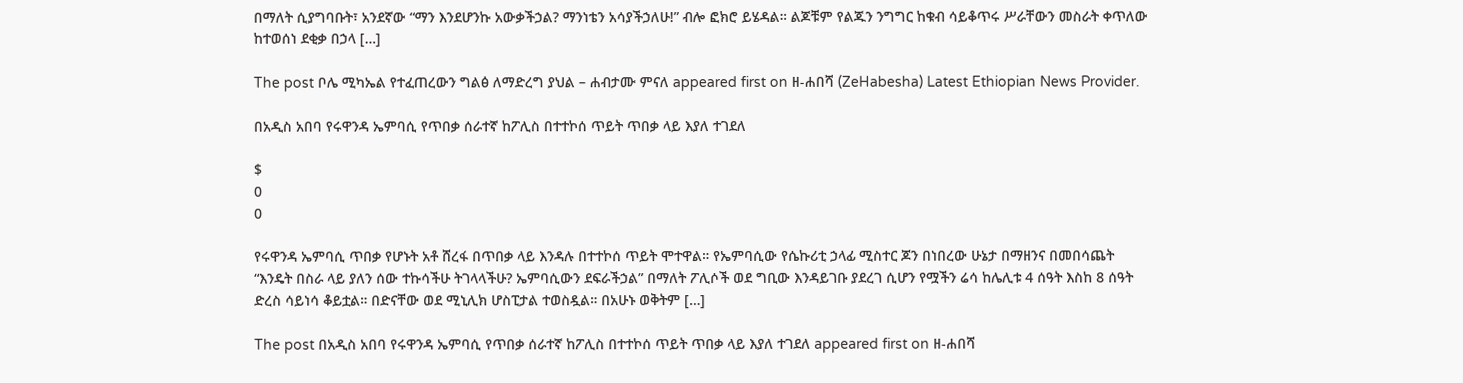በማለት ሲያግባቡት፣ አንደኛው “ማን እንደሆንኩ አውቃችኃል? ማንነቴን አሳያችኃለሁ!” ብሎ ፎክሮ ይሄዳል። ልጆቹም የልጁን ንግግር ከቁብ ሳይቆጥሩ ሥራቸውን መስራት ቀጥለው ከተወሰነ ደቂቃ በኃላ […]

The post ቦሌ ሚካኤል የተፈጠረውን ግልፅ ለማድረግ ያህል – ሐብታሙ ምናለ appeared first on ዘ-ሐበሻ (ZeHabesha) Latest Ethiopian News Provider.

በአዲስ አበባ የሩዋንዳ ኤምባሲ የጥበቃ ሰራተኛ ከፖሊስ በተተኮሰ ጥይት ጥበቃ ላይ እያለ ተገደለ

$
0
0

የሩዋንዳ ኤምባሲ ጥበቃ የሆኑት አቶ ሸረፋ በጥበቃ ላይ እንዳሉ በተተኮሰ ጥይት ሞተዋል። የኤምባሲው የሴኩሪቲ ኃላፊ ሚስተር ጆን በነበረው ሁኔታ በማዘንና በመበሳጨት “እንዴት በስራ ላይ ያለን ሰው ተኩሳችሁ ትገላላችሁ? ኤምባሲውን ደፍራችኃል” በማለት ፖሊሶች ወደ ግቢው እንዳይገቡ ያደረገ ሲሆን የሟችን ሬሳ ከሌሊቱ 4 ሰዓት እስከ 8 ሰዓት ድረስ ሳይነሳ ቆይቷል። በድናቸው ወደ ሚኒሊክ ሆስፒታል ተወስዷል። በአሁኑ ወቅትም […]

The post በአዲስ አበባ የሩዋንዳ ኤምባሲ የጥበቃ ሰራተኛ ከፖሊስ በተተኮሰ ጥይት ጥበቃ ላይ እያለ ተገደለ appeared first on ዘ-ሐበሻ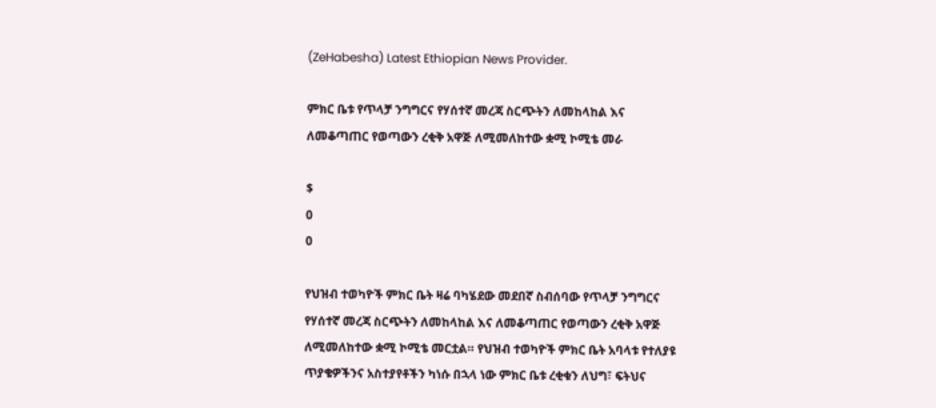(ZeHabesha) Latest Ethiopian News Provider.

ምክር ቤቱ የጥላቻ ንግግርና የሃሰተኛ መረጃ ስርጭትን ለመከላከል እና ለመቆጣጠር የወጣውን ረቂቅ አዋጅ ለሚመለከተው ቋሚ ኮሚቴ መራ

$
0
0

የህዝብ ተወካዮች ምክር ቤት ዛሬ ባካሄደው መደበኛ ስብሰባው የጥላቻ ንግግርና የሃሰተኛ መረጃ ስርጭትን ለመከላከል እና ለመቆጣጠር የወጣውን ረቂቅ አዋጅ ለሚመለከተው ቋሚ ኮሚቴ መርቷል። የህዝብ ተወካዮች ምክር ቤት አባላቱ የተለያዩ ጥያቄዎችንና አስተያየቶችን ካነሱ በኋላ ነው ምክር ቤቱ ረቂቁን ለህግ፣ ፍትህና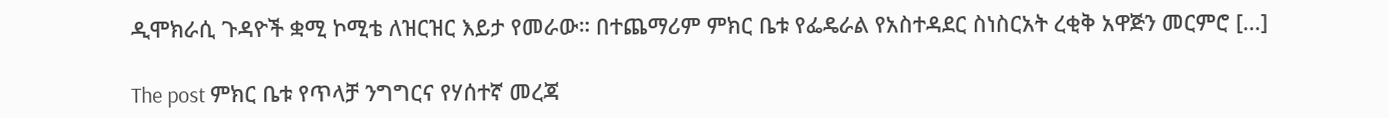ዲሞክራሲ ጉዳዮች ቋሚ ኮሚቴ ለዝርዝር እይታ የመራው። በተጨማሪም ምክር ቤቱ የፌዴራል የአስተዳደር ስነስርአት ረቂቅ አዋጅን መርምሮ […]

The post ምክር ቤቱ የጥላቻ ንግግርና የሃሰተኛ መረጃ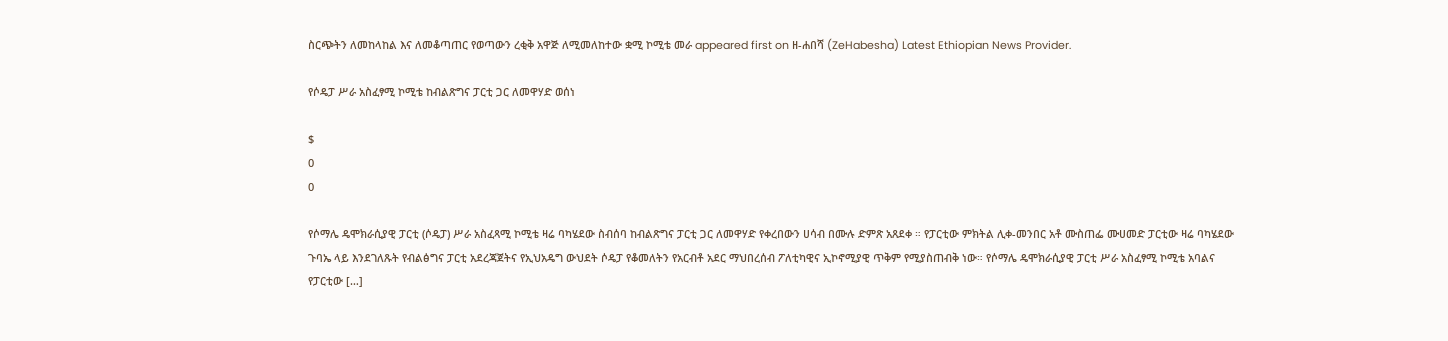ስርጭትን ለመከላከል እና ለመቆጣጠር የወጣውን ረቂቅ አዋጅ ለሚመለከተው ቋሚ ኮሚቴ መራ appeared first on ዘ-ሐበሻ (ZeHabesha) Latest Ethiopian News Provider.

የሶዴፓ ሥራ አስፈፃሚ ኮሚቴ ከብልጽግና ፓርቲ ጋር ለመዋሃድ ወሰነ

$
0
0

የሶማሌ ዴሞክራሲያዊ ፓርቲ (ሶዴፓ) ሥራ አስፈጻሚ ኮሚቴ ዛሬ ባካሄደው ስብሰባ ከብልጽግና ፓርቲ ጋር ለመዋሃድ የቀረበውን ሀሳብ በሙሉ ድምጽ አጸደቀ ። የፓርቲው ምክትል ሊቀ-መንበር አቶ ሙስጠፌ ሙሀመድ ፓርቲው ዛሬ ባካሄደው ጉባኤ ላይ እንደገለጹት የብልፅግና ፓርቲ አደረጃጀትና የኢህአዴግ ውህደት ሶዴፓ የቆመለትን የአርብቶ አደር ማህበረሰብ ፖለቲካዊና ኢኮኖሚያዊ ጥቅም የሚያስጠብቅ ነው። የሶማሌ ዴሞክራሲያዊ ፓርቲ ሥራ አስፈፃሚ ኮሚቴ አባልና የፓርቲው […]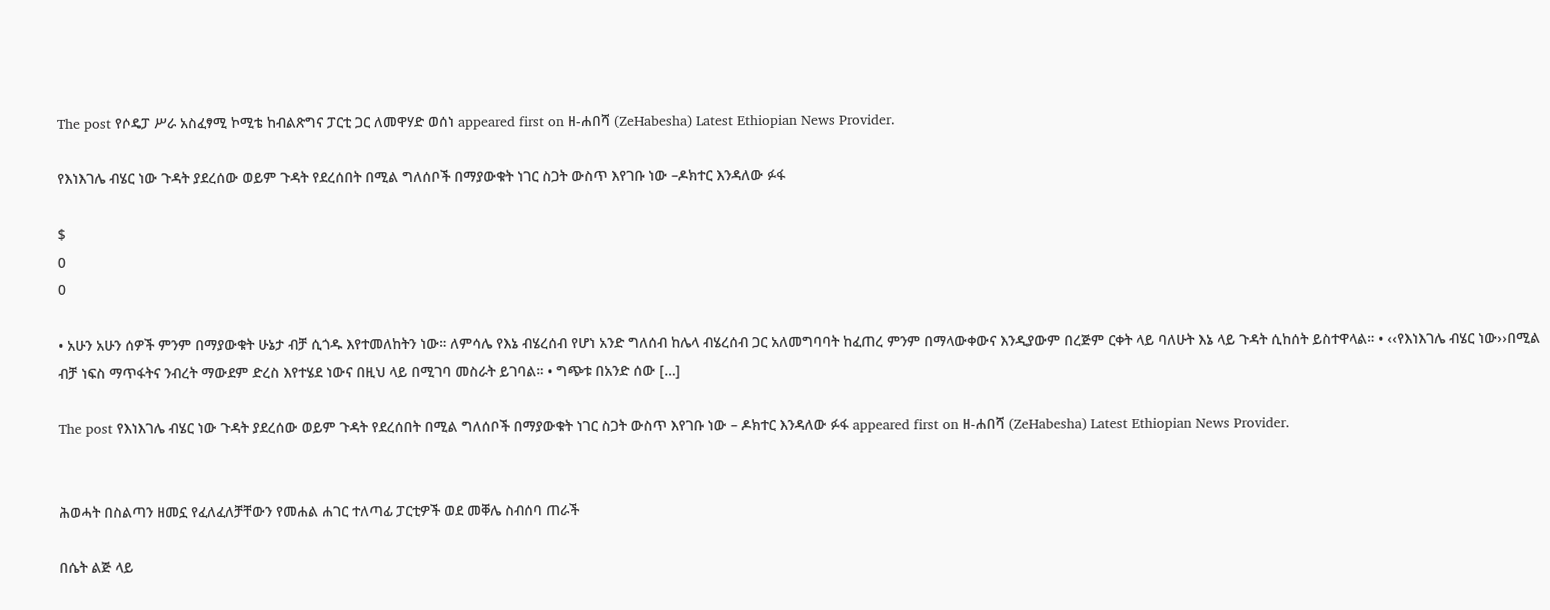The post የሶዴፓ ሥራ አስፈፃሚ ኮሚቴ ከብልጽግና ፓርቲ ጋር ለመዋሃድ ወሰነ appeared first on ዘ-ሐበሻ (ZeHabesha) Latest Ethiopian News Provider.

የእነእገሌ ብሄር ነው ጉዳት ያደረሰው ወይም ጉዳት የደረሰበት በሚል ግለሰቦች በማያውቁት ነገር ስጋት ውስጥ እየገቡ ነው –ዶክተር እንዳለው ፉፋ

$
0
0

• አሁን አሁን ሰዎች ምንም በማያውቁት ሁኔታ ብቻ ሲጎዱ እየተመለከትን ነው። ለምሳሌ የእኔ ብሄረሰብ የሆነ አንድ ግለሰብ ከሌላ ብሄረሰብ ጋር አለመግባባት ከፈጠረ ምንም በማላውቀውና እንዲያውም በረጅም ርቀት ላይ ባለሁት እኔ ላይ ጉዳት ሲከሰት ይስተዋላል። • ‹‹የእነእገሌ ብሄር ነው››በሚል ብቻ ነፍስ ማጥፋትና ንብረት ማውደም ድረስ እየተሄደ ነውና በዚህ ላይ በሚገባ መስራት ይገባል። • ግጭቱ በአንድ ሰው […]

The post የእነእገሌ ብሄር ነው ጉዳት ያደረሰው ወይም ጉዳት የደረሰበት በሚል ግለሰቦች በማያውቁት ነገር ስጋት ውስጥ እየገቡ ነው – ዶክተር እንዳለው ፉፋ appeared first on ዘ-ሐበሻ (ZeHabesha) Latest Ethiopian News Provider.


ሕወሓት በስልጣን ዘመኗ የፈለፈለቻቸውን የመሐል ሐገር ተለጣፊ ፓርቲዎች ወደ መቐሌ ስብሰባ ጠራች

በሴት ልጅ ላይ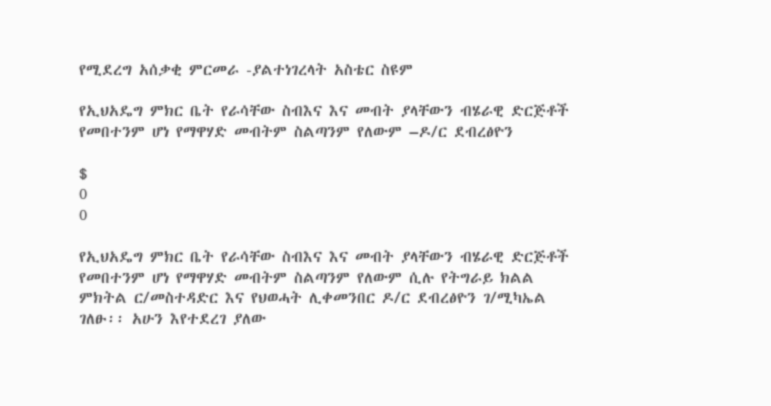የሚደረግ አሰቃቂ ምርመራ -ያልተነገረላት አስቴር ስዩም

የኢህአዴግ ምክር ቤት የራሳቸው ስብእና እና መብት ያላቸውን ብሄራዊ ድርጅቶች የመበተንም ሆነ የማዋሃድ መብትም ስልጣንም የለውም –ዶ/ር ደብረፅዮን

$
0
0

የኢህአዴግ ምክር ቤት የራሳቸው ስብእና እና መብት ያላቸውን ብሄራዊ ድርጅቶች የመበተንም ሆነ የማዋሃድ መብትም ስልጣንም የለውም ሲሉ የትግራይ ክልል ምክትል ር/መስተዳድር እና የህወሓት ሊቀመንበር ዶ/ር ደብረፅዮን ገ/ሚካኤል ገለፁ፡፡ አሁን እየተደረገ ያለው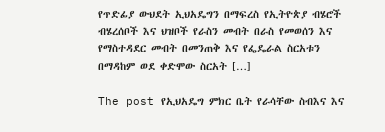የጥድፊያ ውህደት ኢህአዴግን በማፍረስ የኢትዮጵያ ብሄሮች ብሄረሰቦች እና ህዝቦች የራስን መብት በራስ የመወሰን እና የማስተዳደር መብት በመንጠቅ እና የፌዴራል ስርአቱን በማዳከም ወደ ቀድሞው ስርአት […]

The post የኢህአዴግ ምክር ቤት የራሳቸው ስብእና እና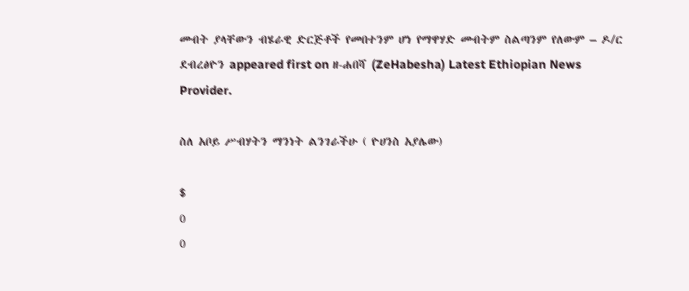መብት ያላቸውን ብሄራዊ ድርጅቶች የመበተንም ሆነ የማዋሃድ መብትም ስልጣንም የለውም – ዶ/ር ደብረፅዮን appeared first on ዘ-ሐበሻ (ZeHabesha) Latest Ethiopian News Provider.

ስለ አቦይ ሥብሃትን ማንነት ልንገራችሁ ( ዮሀንስ አያሌው)

$
0
0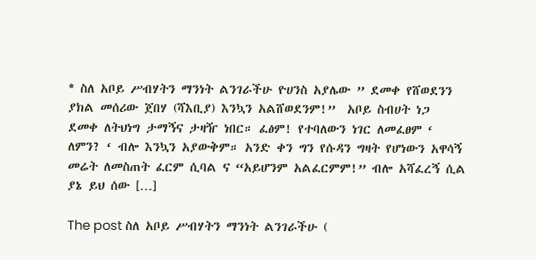* ስለ አቦይ ሥብሃትን ማንነት ልንገራችሁ ዮሀንስ አያሌው ” ደመቀ የሸወደንን ያክል መሰሪው ጀበሃ (ሻእቢያ) እንኳን አልሸወደንም!”  አቦይ ስብሀት ነጋ   ደመቀ ለትህነግ ታማኝና ታዛዥ ነበር። ፈፅም! የተባለውን ነገር ለመፈፀም ‘ ለምን? ‘ ብሎ እንኳን አያውቅም። አንድ ቀን ግን የሱዳን ግዛት የሆነውን አዋሳኝ መሬት ለመስጠት ፈርም ሲባል ና “አይሆንም አልፈርምም!” ብሎ አሻፈረኝ ሲል ያኔ ይህ ሰው […]

The post ስለ አቦይ ሥብሃትን ማንነት ልንገራችሁ (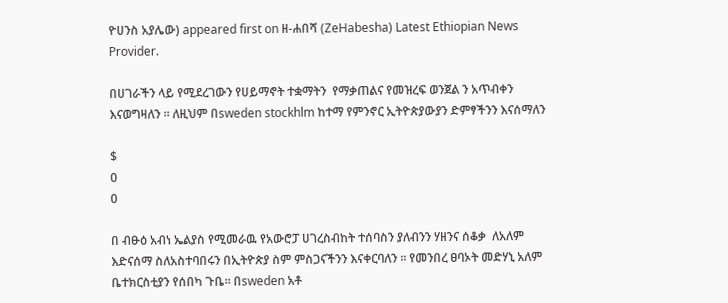ዮሀንስ አያሌው) appeared first on ዘ-ሐበሻ (ZeHabesha) Latest Ethiopian News Provider.

በሀገራችን ላይ የሚደረገውን የሀይማኖት ተቋማትን  የማቃጠልና የመዝረፍ ወንጀል ን አጥብቀን እናወግዛለን ። ለዚህም በsweden stockhlm ከተማ የምንኖር ኢትዮጵያውያን ድምፃችንን እናሰማለን

$
0
0

በ ብፁዕ አብነ ኤልያስ የሚመራዉ የአውሮፓ ሀገረስብከት ተሰባስን ያለብንን ሃዘንና ሰቆቃ  ለአለም እድናሰማ ስለአስተባበሩን በኢትዮጵያ ስም ምስጋናችንን እናቀርባለን ። የመንበረ ፀባኦት መድሃኒ አለም ቤተክርስቲያን የሰበካ ጉቤ። በsweden አቶ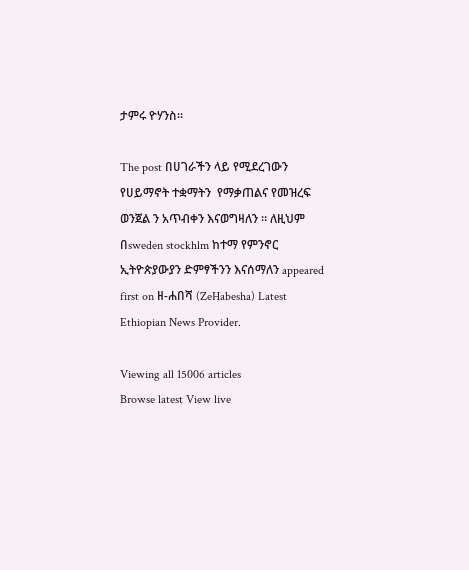ታምሩ ዮሃንስ።

The post በሀገራችን ላይ የሚደረገውን የሀይማኖት ተቋማትን  የማቃጠልና የመዝረፍ ወንጀል ን አጥብቀን እናወግዛለን ። ለዚህም በsweden stockhlm ከተማ የምንኖር ኢትዮጵያውያን ድምፃችንን እናሰማለን appeared first on ዘ-ሐበሻ (ZeHabesha) Latest Ethiopian News Provider.

Viewing all 15006 articles
Browse latest View live